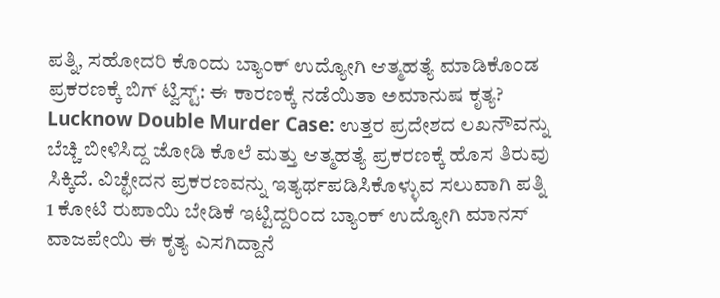ಪತ್ನಿ, ಸಹೋದರಿ ಕೊಂದು ಬ್ಯಾಂಕ್ ಉದ್ಯೋಗಿ ಆತ್ಮಹತ್ಯೆ ಮಾಡಿಕೊಂಡ ಪ್ರಕರಣಕ್ಕೆ ಬಿಗ್ ಟ್ವಿಸ್ಟ್: ಈ ಕಾರಣಕ್ಕೆ ನಡೆಯಿತಾ ಅಮಾನುಷ ಕೃತ್ಯ?
Lucknow Double Murder Case: ಉತ್ತರ ಪ್ರದೇಶದ ಲಖನೌವನ್ನು ಬೆಚ್ಚಿ ಬೀಳಿಸಿದ್ದ ಜೋಡಿ ಕೊಲೆ ಮತ್ತು ಆತ್ಮಹತ್ಯೆ ಪ್ರಕರಣಕ್ಕೆ ಹೊಸ ತಿರುವು ಸಿಕ್ಕಿದೆ. ವಿಚ್ಛೇದನ ಪ್ರಕರಣವನ್ನು ಇತ್ಯರ್ಥಪಡಿಸಿಕೊಳ್ಳುವ ಸಲುವಾಗಿ ಪತ್ನಿ 1 ಕೋಟಿ ರುಪಾಯಿ ಬೇಡಿಕೆ ಇಟ್ಟಿದ್ದರಿಂದ ಬ್ಯಾಂಕ್ ಉದ್ಯೋಗಿ ಮಾನಸ್ ವಾಜಪೇಯಿ ಈ ಕೃತ್ಯ ಎಸಗಿದ್ದಾನೆ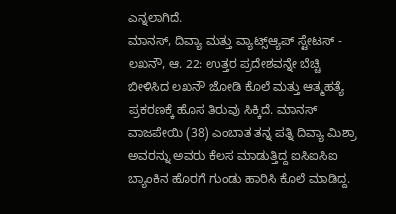ಎನ್ನಲಾಗಿದೆ.
ಮಾನಸ್, ದಿವ್ಯಾ ಮತ್ತು ವ್ಯಾಟ್ಸ್ಆ್ಯಪ್ ಸ್ಟೇಟಸ್ -
ಲಖನೌ, ಆ. 22: ಉತ್ತರ ಪ್ರದೇಶವನ್ನೇ ಬೆಚ್ಚಿ ಬೀಳಿಸಿದ ಲಖನೌ ಜೋಡಿ ಕೊಲೆ ಮತ್ತು ಆತ್ಮಹತ್ಯೆ ಪ್ರಕರಣಕ್ಕೆ ಹೊಸ ತಿರುವು ಸಿಕ್ಕಿದೆ. ಮಾನಸ್ ವಾಜಪೇಯಿ (38) ಎಂಬಾತ ತನ್ನ ಪತ್ನಿ ದಿವ್ಯಾ ಮಿಶ್ರಾ ಅವರನ್ನು ಅವರು ಕೆಲಸ ಮಾಡುತ್ತಿದ್ದ ಐಸಿಐಸಿಐ ಬ್ಯಾಂಕಿನ ಹೊರಗೆ ಗುಂಡು ಹಾರಿಸಿ ಕೊಲೆ ಮಾಡಿದ್ದ.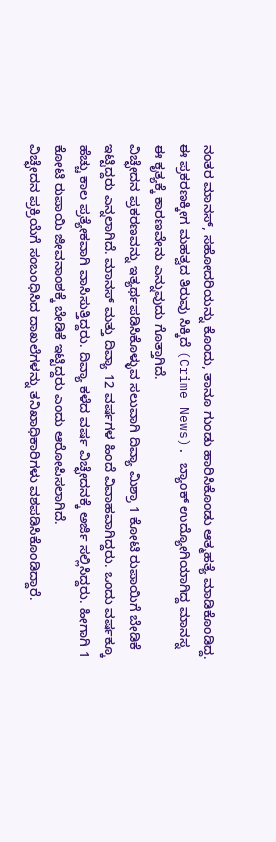ನಂತರ ಮಾನಸ್, ಸಹೋದರಿಯನ್ನು ಕೊಂದು, ತಾನೂ ಗುಂಡು ಹಾರಿಸಿಕೊಂಡು ಆತ್ಮಹತ್ಯೆ ಮಾಡಿಕೊಂಡಿದ್ದ. ಈ ಪ್ರಕರಣಕ್ಕೀಗ ಮಹತ್ವದ ತಿರುವು ಸಿಕ್ಕಿದೆ (Crime News). ಬ್ಯಾಂಕ್ ಉದ್ಯೋಗಿಯಾಗಿದ್ದ ಮಾನಸ್ನ ಈ ಕೃತ್ಯಕ್ಕೆ ಕಾರಣವೇನು ಎನ್ನುವುದು ಗೊತ್ತಾಗಿದೆ.
ವಿಚ್ಛೇದನ ಪ್ರಕರಣವನ್ನು ಇತ್ಯರ್ಥಪಡಿಸಿಕೊಳ್ಳುವ ಸಲುವಾಗಿ ದಿವ್ಯಾ ಮಿಶ್ರಾ 1 ಕೋಟಿ ರುಪಾಯಿಗೆ ಬೇಡಿಕೆ ಇಟ್ಟಿದ್ದರು ಎನ್ನಲಾಗಿದೆ. ಮಾನಸ್ ಮತ್ತು ದಿವ್ಯಾ 12 ವರ್ಷಗಳ ಹಿಂದೆ ವಿವಾಹವಾಗಿದ್ದರು. ಒಂದು ವರ್ಷಕ್ಕೂ ಹೆಚ್ಚು ಕಾಲ ಪ್ರತ್ಯೇಕವಾಗಿ ವಾಸಿಸುತ್ತಿದ್ದರು. ದಿವ್ಯಾ ಕಳೆದ ವರ್ಷ ವಿಚ್ಛೇದನಕ್ಕೆ ಅರ್ಜಿ ಸಲ್ಲಿಸಿದ್ದರು. ಹೀಗಾಗಿ 1 ಕೋಟಿ ರುಪಾಯಿ ಜೀವನಾಂಶಕ್ಕೆ ಬೇಡಿಕೆ ಇಟ್ಟಿದ್ದರು ಎಂದು ಆರೋಪಿಸಲಾಗಿದೆ.
ವಿಚ್ಛೇದನ ಪ್ರಕ್ರಿಯೆಗೆ ಸಂಬಂಧಿಸಿದ ದಾಖಲೆಗಳನ್ನು ತನಿಖಾಧಿಕಾರಿಗಳು ವಶಪಡಿಸಿಕೊಂಡಿದ್ದಾರೆ.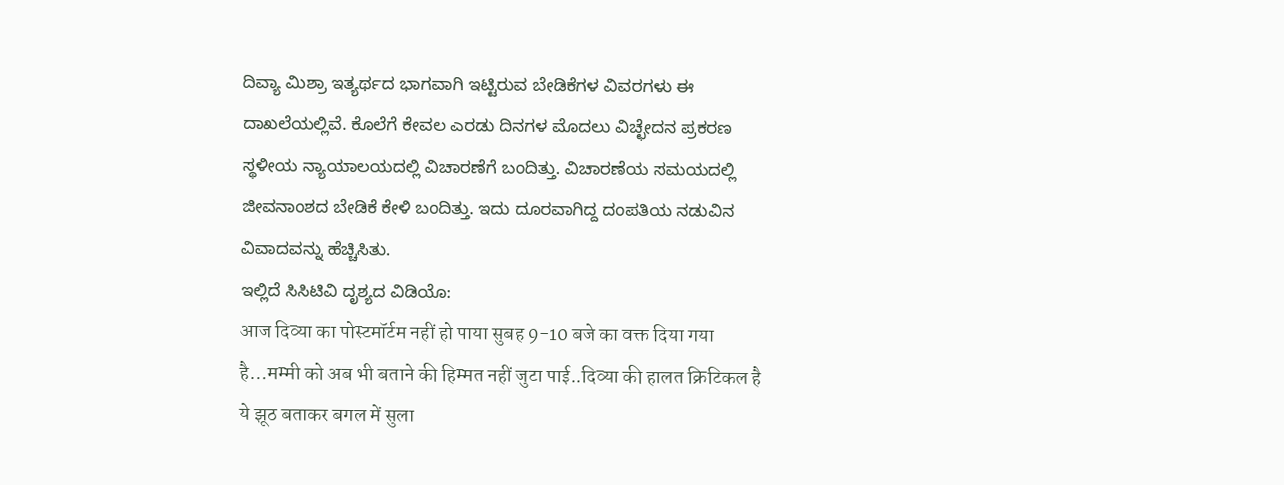ದಿವ್ಯಾ ಮಿಶ್ರಾ ಇತ್ಯರ್ಥದ ಭಾಗವಾಗಿ ಇಟ್ಟಿರುವ ಬೇಡಿಕೆಗಳ ವಿವರಗಳು ಈ ದಾಖಲೆಯಲ್ಲಿವೆ. ಕೊಲೆಗೆ ಕೇವಲ ಎರಡು ದಿನಗಳ ಮೊದಲು ವಿಚ್ಛೇದನ ಪ್ರಕರಣ ಸ್ಥಳೀಯ ನ್ಯಾಯಾಲಯದಲ್ಲಿ ವಿಚಾರಣೆಗೆ ಬಂದಿತ್ತು. ವಿಚಾರಣೆಯ ಸಮಯದಲ್ಲಿ ಜೀವನಾಂಶದ ಬೇಡಿಕೆ ಕೇಳಿ ಬಂದಿತ್ತು. ಇದು ದೂರವಾಗಿದ್ದ ದಂಪತಿಯ ನಡುವಿನ ವಿವಾದವನ್ನು ಹೆಚ್ಚಿಸಿತು.
ಇಲ್ಲಿದೆ ಸಿಸಿಟಿವಿ ದೃಶ್ಯದ ವಿಡಿಯೊ:
आज दिव्या का पोस्टमॉर्टम नहीं हो पाया सुबह 9-10 बजे का वक्त दिया गया है…मम्मी को अब भी बताने की हिम्मत नहीं जुटा पाई..दिव्या की हालत क्रिटिकल है ये झूठ बताकर बगल में सुला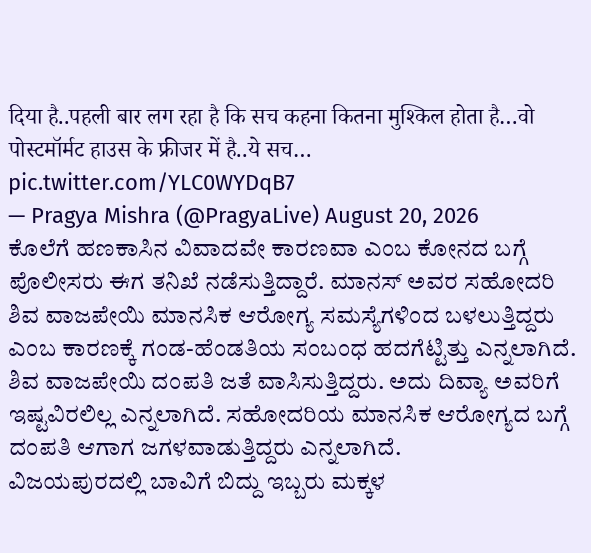दिया है..पहली बार लग रहा है कि सच कहना कितना मुश्किल होता है…वो पोस्टमॉर्मट हाउस के फ्रीजर में है..ये सच… pic.twitter.com/YLC0WYDqB7
— Pragya Mishra (@PragyaLive) August 20, 2026
ಕೊಲೆಗೆ ಹಣಕಾಸಿನ ವಿವಾದವೇ ಕಾರಣವಾ ಎಂಬ ಕೋನದ ಬಗ್ಗೆ ಪೊಲೀಸರು ಈಗ ತನಿಖೆ ನಡೆಸುತ್ತಿದ್ದಾರೆ. ಮಾನಸ್ ಅವರ ಸಹೋದರಿ ಶಿವ ವಾಜಪೇಯಿ ಮಾನಸಿಕ ಆರೋಗ್ಯ ಸಮಸ್ಯೆಗಳಿಂದ ಬಳಲುತ್ತಿದ್ದರು ಎಂಬ ಕಾರಣಕ್ಕೆ ಗಂಡ-ಹೆಂಡತಿಯ ಸಂಬಂಧ ಹದಗೆಟ್ಟಿತ್ತು ಎನ್ನಲಾಗಿದೆ. ಶಿವ ವಾಜಪೇಯಿ ದಂಪತಿ ಜತೆ ವಾಸಿಸುತ್ತಿದ್ದರು. ಅದು ದಿವ್ಯಾ ಅವರಿಗೆ ಇಷ್ಟವಿರಲಿಲ್ಲ ಎನ್ನಲಾಗಿದೆ. ಸಹೋದರಿಯ ಮಾನಸಿಕ ಆರೋಗ್ಯದ ಬಗ್ಗೆ ದಂಪತಿ ಆಗಾಗ ಜಗಳವಾಡುತ್ತಿದ್ದರು ಎನ್ನಲಾಗಿದೆ.
ವಿಜಯಪುರದಲ್ಲಿ ಬಾವಿಗೆ ಬಿದ್ದು ಇಬ್ಬರು ಮಕ್ಕಳ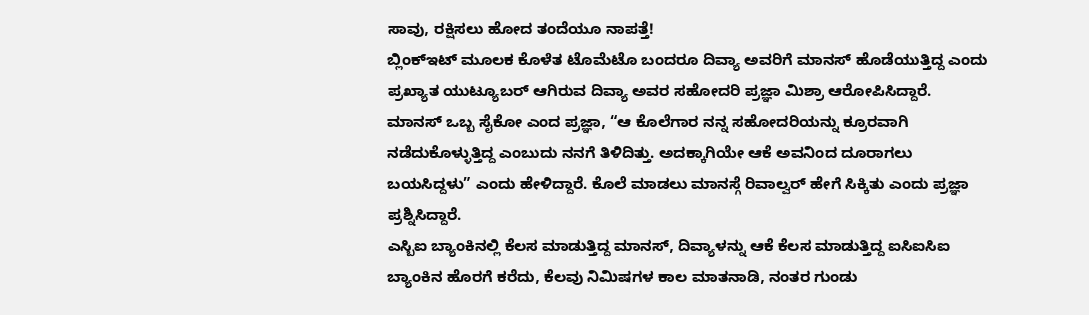ಸಾವು, ರಕ್ಷಿಸಲು ಹೋದ ತಂದೆಯೂ ನಾಪತ್ತೆ!
ಬ್ಲಿಂಕ್ಇಟ್ ಮೂಲಕ ಕೊಳೆತ ಟೊಮೆಟೊ ಬಂದರೂ ದಿವ್ಯಾ ಅವರಿಗೆ ಮಾನಸ್ ಹೊಡೆಯುತ್ತಿದ್ದ ಎಂದು ಪ್ರಖ್ಯಾತ ಯುಟ್ಯೂಬರ್ ಆಗಿರುವ ದಿವ್ಯಾ ಅವರ ಸಹೋದರಿ ಪ್ರಜ್ಞಾ ಮಿಶ್ರಾ ಆರೋಪಿಸಿದ್ದಾರೆ. ಮಾನಸ್ ಒಬ್ಬ ಸೈಕೋ ಎಂದ ಪ್ರಜ್ಞಾ, “ಆ ಕೊಲೆಗಾರ ನನ್ನ ಸಹೋದರಿಯನ್ನು ಕ್ರೂರವಾಗಿ ನಡೆದುಕೊಳ್ಳುತ್ತಿದ್ದ ಎಂಬುದು ನನಗೆ ತಿಳಿದಿತ್ತು. ಅದಕ್ಕಾಗಿಯೇ ಆಕೆ ಅವನಿಂದ ದೂರಾಗಲು ಬಯಸಿದ್ದಳು” ಎಂದು ಹೇಳಿದ್ದಾರೆ. ಕೊಲೆ ಮಾಡಲು ಮಾನಸ್ಗೆ ರಿವಾಲ್ವರ್ ಹೇಗೆ ಸಿಕ್ಕಿತು ಎಂದು ಪ್ರಜ್ಞಾ ಪ್ರಶ್ನಿಸಿದ್ದಾರೆ.
ಎಸ್ಬಿಐ ಬ್ಯಾಂಕಿನಲ್ಲಿ ಕೆಲಸ ಮಾಡುತ್ತಿದ್ದ ಮಾನಸ್, ದಿವ್ಯಾಳನ್ನು ಆಕೆ ಕೆಲಸ ಮಾಡುತ್ತಿದ್ದ ಐಸಿಐಸಿಐ ಬ್ಯಾಂಕಿನ ಹೊರಗೆ ಕರೆದು, ಕೆಲವು ನಿಮಿಷಗಳ ಕಾಲ ಮಾತನಾಡಿ, ನಂತರ ಗುಂಡು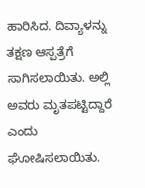ಹಾರಿಸಿದ. ದಿವ್ಯಾಳನ್ನು ತಕ್ಷಣ ಆಸ್ಪತ್ರೆಗೆ ಸಾಗಿಸಲಾಯಿತು. ಅಲ್ಲಿ ಅವರು ಮೃತಪಟ್ಟಿದ್ದಾರೆ ಎಂದು ಘೋಷಿಸಲಾಯಿತು.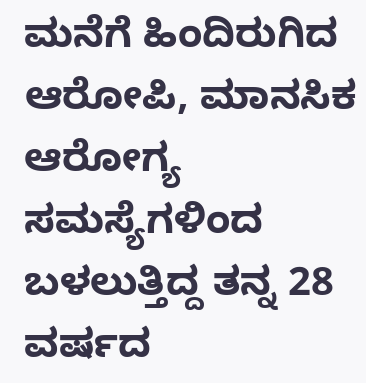ಮನೆಗೆ ಹಿಂದಿರುಗಿದ ಆರೋಪಿ, ಮಾನಸಿಕ ಆರೋಗ್ಯ ಸಮಸ್ಯೆಗಳಿಂದ ಬಳಲುತ್ತಿದ್ದ ತನ್ನ 28 ವರ್ಷದ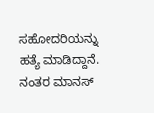ಸಹೋದರಿಯನ್ನು ಹತ್ಯೆ ಮಾಡಿದ್ದಾನೆ. ನಂತರ ಮಾನಸ್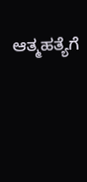ಆತ್ಮಹತ್ಯೆಗೆ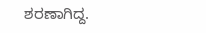ಶರಣಾಗಿದ್ದ.